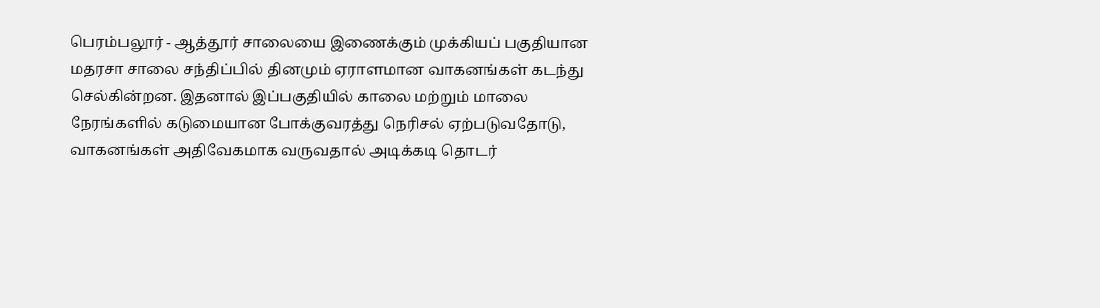பெரம்பலூர் - ஆத்தூர் சாலையை இணைக்கும் முக்கியப் பகுதியான மதரசா சாலை சந்திப்பில் தினமும் ஏராளமான வாகனங்கள் கடந்து செல்கின்றன. இதனால் இப்பகுதியில் காலை மற்றும் மாலை நேரங்களில் கடுமையான போக்குவரத்து நெரிசல் ஏற்படுவதோடு, வாகனங்கள் அதிவேகமாக வருவதால் அடிக்கடி தொடர்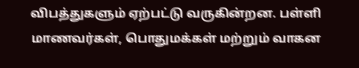விபத்துகளும் ஏற்பட்டு வருகின்றன. பள்ளி மாணவர்கள், பொதுமக்கள் மற்றும் வாகன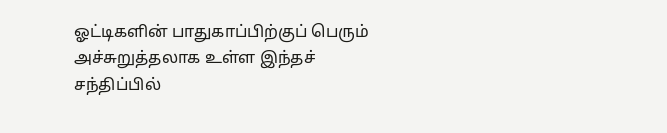ஓட்டிகளின் பாதுகாப்பிற்குப் பெரும் அச்சுறுத்தலாக உள்ள இந்தச் சந்திப்பில்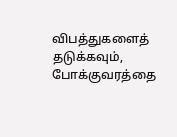விபத்துகளைத் தடுக்கவும், போக்குவரத்தை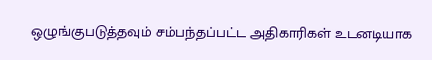ஒழுங்குபடுத்தவும் சம்பந்தப்பட்ட அதிகாரிகள் உடனடியாக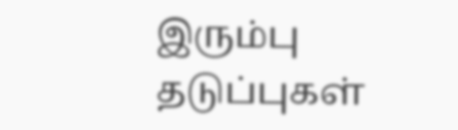இரும்பு தடுப்புகள்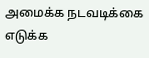அமைக்க நடவடிக்கை எடுக்க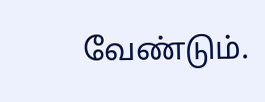வேண்டும்.